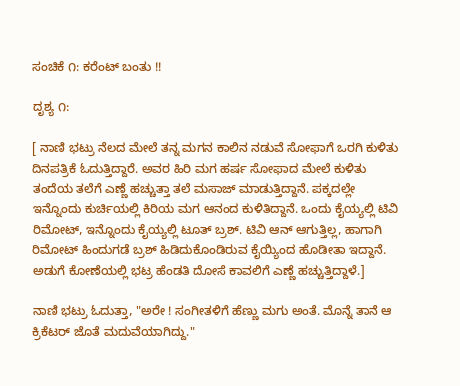ಸಂಚಿಕೆ ೧: ಕರೆಂಟ್ ಬಂತು !!

ದೃಶ್ಯ ೧:

[ ನಾಣಿ ಭಟ್ರು ನೆಲದ ಮೇಲೆ ತನ್ನ ಮಗನ ಕಾಲಿನ ನಡುವೆ ಸೋಫಾಗೆ ಒರಗಿ ಕುಳಿತು ದಿನಪತ್ರಿಕೆ ಓದುತ್ತಿದ್ದಾರೆ. ಅವರ ಹಿರಿ ಮಗ ಹರ್ಷ ಸೋಫಾದ ಮೇಲೆ ಕುಳಿತು ತಂದೆಯ ತಲೆಗೆ ಎಣ್ಣೆ ಹಚ್ಚುತ್ತಾ ತಲೆ ಮಸಾಜ್ ಮಾಡುತ್ತಿದ್ದಾನೆ. ಪಕ್ಕದಲ್ಲೇ ಇನ್ನೊಂದು ಕುರ್ಚಿಯಲ್ಲಿ ಕಿರಿಯ ಮಗ ಆನಂದ ಕುಳಿತಿದ್ದಾನೆ. ಒಂದು ಕೈಯ್ಯಲ್ಲಿ ಟಿವಿ ರಿಮೋಟ್, ಇನ್ನೊಂದು ಕೈಯ್ಯಲ್ಲಿ ಟೂತ್ ಬ್ರಶ್. ಟಿವಿ ಆನ್ ಆಗುತ್ತಿಲ್ಲ, ಹಾಗಾಗಿ ರಿಮೋಟ್ ಹಿಂದುಗಡೆ ಬ್ರಶ್ ಹಿಡಿದುಕೊಂಡಿರುವ ಕೈಯ್ಯಿಂದ ಹೊಡೀತಾ ಇದ್ದಾನೆ. ಅಡುಗೆ ಕೋಣೆಯಲ್ಲಿ ಭಟ್ರ ಹೆಂಡತಿ ದೋಸೆ ಕಾವಲಿಗೆ ಎಣ್ಣೆ ಹಚ್ಚುತ್ತಿದ್ದಾಳೆ.]

ನಾಣಿ ಭಟ್ರು ಓದುತ್ತಾ, "ಅರೇ ! ಸಂಗೀತಳಿಗೆ ಹೆಣ್ಣು ಮಗು ಅಂತೆ. ಮೊನ್ನೆ ತಾನೆ ಆ ಕ್ರಿಕೆಟರ್ ಜೊತೆ ಮದುವೆಯಾಗಿದ್ದು."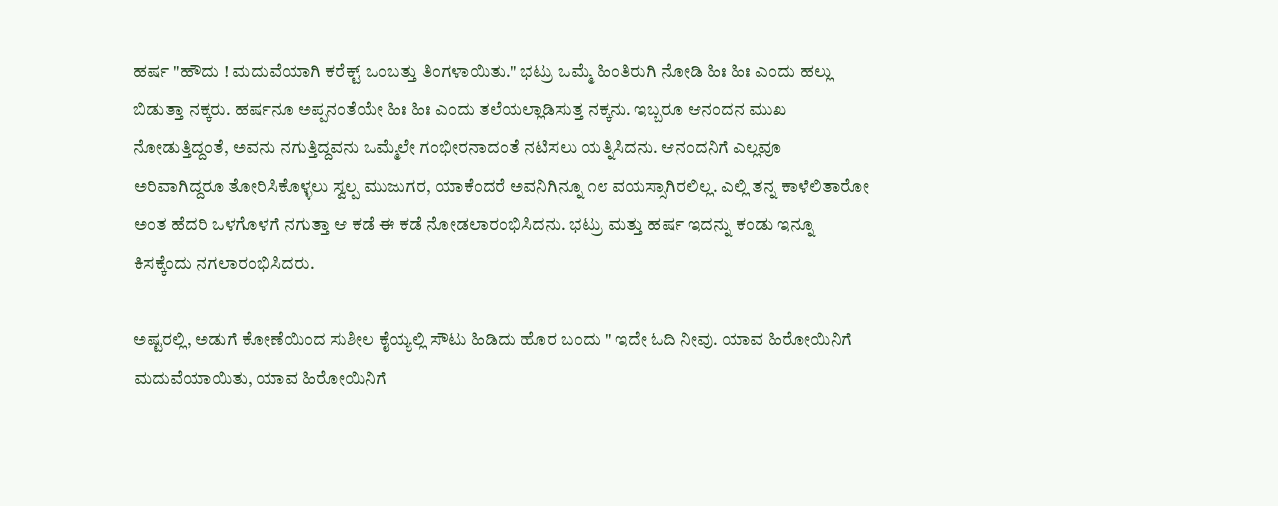ಹರ್ಷ "ಹೌದು ! ಮದುವೆಯಾಗಿ ಕರೆಕ್ಟ್ ಒಂಬತ್ತು ತಿಂಗಳಾಯಿತು." ಭಟ್ರು ಒಮ್ಮೆ ಹಿಂತಿರುಗಿ ನೋಡಿ ಹಿಃ ಹಿಃ ಎಂದು ಹಲ್ಲು ಬಿಡುತ್ತಾ ನಕ್ಕರು. ಹರ್ಷನೂ ಅಪ್ಪನಂತೆಯೇ ಹಿಃ ಹಿಃ ಎಂದು ತಲೆಯಲ್ಲಾಡಿಸುತ್ತ ನಕ್ಕನು. ಇಬ್ಬರೂ ಆನಂದನ ಮುಖ ನೋಡುತ್ತಿದ್ದಂತೆ, ಅವನು ನಗುತ್ತಿದ್ದವನು ಒಮ್ಮೆಲೇ ಗಂಭೀರನಾದಂತೆ ನಟಿಸಲು ಯತ್ನಿಸಿದನು. ಆನಂದನಿಗೆ ಎಲ್ಲವೂ ಅರಿವಾಗಿದ್ದರೂ ತೋರಿಸಿಕೊಳ್ಳಲು ಸ್ವಲ್ಪ ಮುಜುಗರ, ಯಾಕೆಂದರೆ ಅವನಿಗಿನ್ನೂ ೧೮ ವಯಸ್ಸಾಗಿರಲಿಲ್ಲ. ಎಲ್ಲಿ ತನ್ನ ಕಾಳೆಲಿತಾರೋ ಅಂತ ಹೆದರಿ ಒಳಗೊಳಗೆ ನಗುತ್ತಾ ಆ ಕಡೆ ಈ ಕಡೆ ನೋಡಲಾರಂಭಿಸಿದನು. ಭಟ್ರು ಮತ್ತು ಹರ್ಷ ಇದನ್ನು ಕಂಡು ಇನ್ನೂ ಕಿಸಕ್ಕೆಂದು ನಗಲಾರಂಭಿಸಿದರು.

ಅಷ್ಟರಲ್ಲಿ, ಅಡುಗೆ ಕೋಣೆಯಿಂದ ಸುಶೀಲ ಕೈಯ್ಯಲ್ಲಿ ಸೌಟು ಹಿಡಿದು ಹೊರ ಬಂದು " ಇದೇ ಓದಿ ನೀವು. ಯಾವ ಹಿರೋಯಿನಿಗೆ ಮದುವೆಯಾಯಿತು, ಯಾವ ಹಿರೋಯಿನಿಗೆ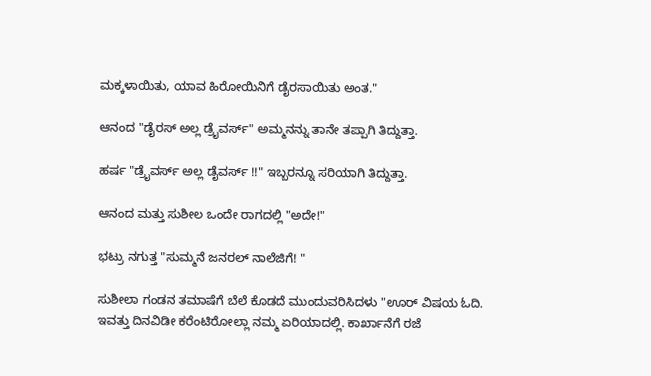ಮಕ್ಕಳಾಯಿತು, ಯಾವ ಹಿರೋಯಿನಿಗೆ ಡೈರಸಾಯಿತು ಅಂತ."

ಆನಂದ "ಡೈರಸ್ ಅಲ್ಲ ಡ್ರೈವರ್ಸ್" ಅಮ್ಮನನ್ನು ತಾನೇ ತಪ್ಪಾಗಿ ತಿದ್ದುತ್ತಾ.

ಹರ್ಷ "ಡ್ರೈವರ್ಸ್ ಅಲ್ಲ ಡೈವರ್ಸ್ !!" ಇಬ್ಬರನ್ನೂ ಸರಿಯಾಗಿ ತಿದ್ದುತ್ತಾ.

ಆನಂದ ಮತ್ತು ಸುಶೀಲ ಒಂದೇ ರಾಗದಲ್ಲಿ "ಅದೇ!"

ಭಟ್ರು ನಗುತ್ತ "ಸುಮ್ಮನೆ ಜನರಲ್ ನಾಲೆಜಿಗೆ! "

ಸುಶೀಲಾ ಗಂಡನ ತಮಾಷೆಗೆ ಬೆಲೆ ಕೊಡದೆ ಮುಂದುವರಿಸಿದಳು "ಊರ್ ವಿಷಯ ಓದಿ. ಇವತ್ತು ದಿನವಿಡೀ ಕರೆಂಟಿರೋಲ್ಲಾ ನಮ್ಮ ಏರಿಯಾದಲ್ಲಿ. ಕಾರ್ಖಾನೆಗೆ ರಜೆ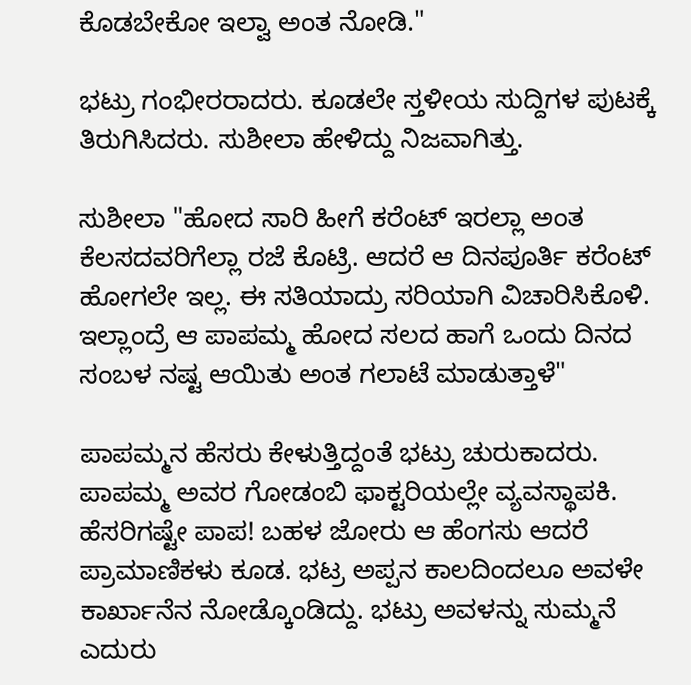ಕೊಡಬೇಕೋ ಇಲ್ವಾ ಅಂತ ನೋಡಿ."

ಭಟ್ರು ಗಂಭೀರರಾದರು. ಕೂಡಲೇ ಸ್ತಳೀಯ ಸುದ್ದಿಗಳ ಪುಟಕ್ಕೆ ತಿರುಗಿಸಿದರು. ಸುಶೀಲಾ ಹೇಳಿದ್ದು ನಿಜವಾಗಿತ್ತು.

ಸುಶೀಲಾ "ಹೋದ ಸಾರಿ ಹೀಗೆ ಕರೆಂಟ್ ಇರಲ್ಲಾ ಅಂತ ಕೆಲಸದವರಿಗೆಲ್ಲಾ ರಜೆ ಕೊಟ್ರಿ. ಆದರೆ ಆ ದಿನಪೂರ್ತಿ ಕರೆಂಟ್ ಹೋಗಲೇ ಇಲ್ಲ. ಈ ಸತಿಯಾದ್ರು ಸರಿಯಾಗಿ ವಿಚಾರಿಸಿಕೊಳಿ. ಇಲ್ಲಾಂದ್ರೆ ಆ ಪಾಪಮ್ಮ ಹೋದ ಸಲದ ಹಾಗೆ ಒಂದು ದಿನದ ಸಂಬಳ ನಷ್ಟ ಆಯಿತು ಅಂತ ಗಲಾಟೆ ಮಾಡುತ್ತಾಳೆ"

ಪಾಪಮ್ಮನ ಹೆಸರು ಕೇಳುತ್ತಿದ್ದಂತೆ ಭಟ್ರು ಚುರುಕಾದರು. ಪಾಪಮ್ಮ ಅವರ ಗೋಡಂಬಿ ಫಾಕ್ಟರಿಯಲ್ಲೇ ವ್ಯವಸ್ಥಾಪಕಿ. ಹೆಸರಿಗಷ್ಟೇ ಪಾಪ! ಬಹಳ ಜೋರು ಆ ಹೆಂಗಸು ಆದರೆ ಪ್ರಾಮಾಣಿಕಳು ಕೂಡ. ಭಟ್ರ ಅಪ್ಪನ ಕಾಲದಿಂದಲೂ ಅವಳೇ ಕಾರ್ಖಾನೆನ ನೋಡ್ಕೊಂಡಿದ್ದು. ಭಟ್ರು ಅವಳನ್ನು ಸುಮ್ಮನೆ ಎದುರು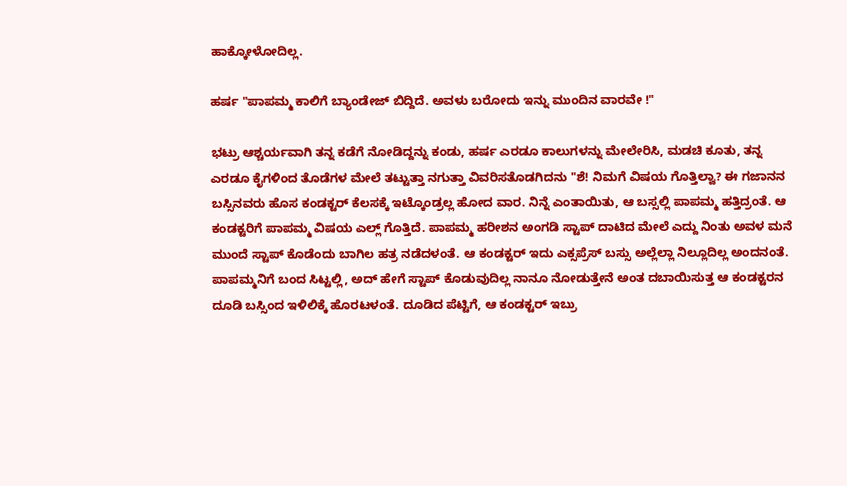ಹಾಕ್ಕೋಳೋದಿಲ್ಲ.

ಹರ್ಷ "ಪಾಪಮ್ಮ ಕಾಲಿಗೆ ಬ್ಯಾಂಡೇಜ್ ಬಿದ್ದಿದೆ. ಅವಳು ಬರೋದು ಇನ್ನು ಮುಂದಿನ ವಾರವೇ !"

ಭಟ್ರು ಆಶ್ಚರ್ಯವಾಗಿ ತನ್ನ ಕಡೆಗೆ ನೋಡಿದ್ದನ್ನು ಕಂಡು, ಹರ್ಷ ಎರಡೂ ಕಾಲುಗಳನ್ನು ಮೇಲೇರಿಸಿ, ಮಡಚಿ ಕೂತು, ತನ್ನ ಎರಡೂ ಕೈಗಳಿಂದ ತೊಡೆಗಳ ಮೇಲೆ ತಟ್ಟುತ್ತಾ ನಗುತ್ತಾ ವಿವರಿಸತೊಡಗಿದನು "ಶೆ! ನಿಮಗೆ ವಿಷಯ ಗೊತ್ತಿಲ್ವಾ? ಈ ಗಜಾನನ ಬಸ್ಸಿನವರು ಹೊಸ ಕಂಡಕ್ಟರ್ ಕೆಲಸಕ್ಕೆ ಇಟ್ಕೊಂಡ್ರಲ್ಲ ಹೋದ ವಾರ. ನಿನ್ನೆ ಎಂತಾಯಿತು, ಆ ಬಸ್ಸಲ್ಲಿ ಪಾಪಮ್ಮ ಹತ್ತಿದ್ರಂತೆ. ಆ ಕಂಡಕ್ಟರಿಗೆ ಪಾಪಮ್ಮ ವಿಷಯ ಎಲ್ಲ್ ಗೊತ್ತಿದೆ. ಪಾಪಮ್ಮ ಹರೀಶನ ಅಂಗಡಿ ಸ್ಟಾಪ್ ದಾಟಿದ ಮೇಲೆ ಎದ್ದು ನಿಂತು ಅವಳ ಮನೆ ಮುಂದೆ ಸ್ಟಾಪ್ ಕೊಡೆಂದು ಬಾಗಿಲ ಹತ್ರ ನಡೆದಳಂತೆ. ಆ ಕಂಡಕ್ಟರ್ ಇದು ಎಕ್ಸಪ್ರೆಸ್ ಬಸ್ಸು ಅಲ್ಲೆಲ್ಲಾ ನಿಲ್ಲೂದಿಲ್ಲ ಅಂದನಂತೆ. ಪಾಪಮ್ಮನಿಗೆ ಬಂದ ಸಿಟ್ಟಲ್ಲಿ, ಅದ್ ಹೇಗೆ ಸ್ಟಾಪ್ ಕೊಡುವುದಿಲ್ಲ ನಾನೂ ನೋಡುತ್ತೇನೆ ಅಂತ ದಬಾಯಿಸುತ್ತ ಆ ಕಂಡಕ್ಟರನ ದೂಡಿ ಬಸ್ಸಿಂದ ಇಳಿಲಿಕ್ಕೆ ಹೊರಟಳಂತೆ. ದೂಡಿದ ಪೆಟ್ಟಿಗೆ, ಆ ಕಂಡಕ್ಟರ್ ಇಬ್ರು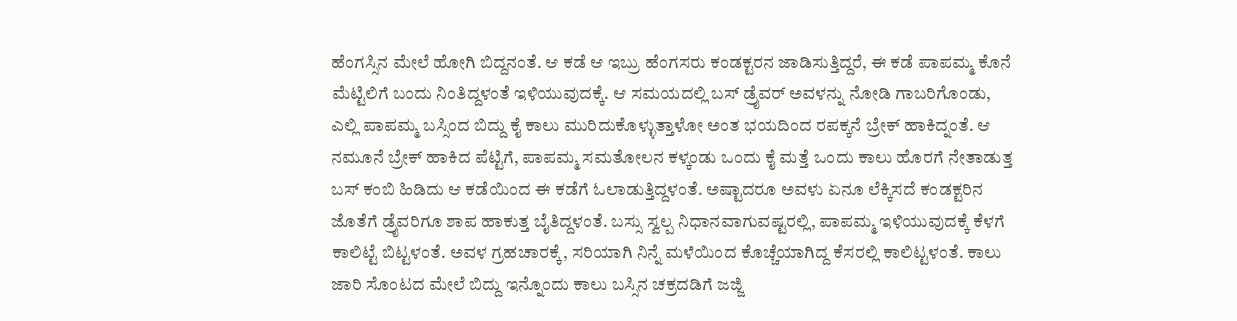ಹೆಂಗಸ್ಸಿನ ಮೇಲೆ ಹೋಗಿ ಬಿದ್ದನಂತೆ. ಆ ಕಡೆ ಆ ಇಬ್ರು ಹೆಂಗಸರು ಕಂಡಕ್ಟರನ ಜಾಡಿಸುತ್ತಿದ್ದರೆ, ಈ ಕಡೆ ಪಾಪಮ್ಮ ಕೊನೆ ಮೆಟ್ಟಿಲಿಗೆ ಬಂದು ನಿಂತಿದ್ದಳಂತೆ ಇಳಿಯುವುದಕ್ಕೆ. ಆ ಸಮಯದಲ್ಲಿ ಬಸ್ ಡ್ರೈವರ್ ಅವಳನ್ನು ನೋಡಿ ಗಾಬರಿಗೊಂಡು, ಎಲ್ಲಿ ಪಾಪಮ್ಮ ಬಸ್ಸಿಂದ ಬಿದ್ದು ಕೈ ಕಾಲು ಮುರಿದುಕೊಳ್ಳುತ್ತಾಳೋ ಅಂತ ಭಯದಿಂದ ರಪಕ್ಕನೆ ಬ್ರೇಕ್ ಹಾಕಿದ್ನಂತೆ. ಆ ನಮೂನೆ ಬ್ರೇಕ್ ಹಾಕಿದ ಪೆಟ್ಟಿಗೆ, ಪಾಪಮ್ಮ ಸಮತೋಲನ ಕಳ್ಕಂಡು ಒಂದು ಕೈ ಮತ್ತೆ ಒಂದು ಕಾಲು ಹೊರಗೆ ನೇತಾಡುತ್ತ ಬಸ್ ಕಂಬಿ ಹಿಡಿದು ಆ ಕಡೆಯಿಂದ ಈ ಕಡೆಗೆ ಓಲಾಡುತ್ತಿದ್ದಳಂತೆ. ಅಷ್ಟಾದರೂ ಅವಳು ಏನೂ ಲೆಕ್ಕಿಸದೆ ಕಂಡಕ್ಟರಿನ ಜೊತೆಗೆ ಡ್ರೈವರಿಗೂ ಶಾಪ ಹಾಕುತ್ತ ಬೈತಿದ್ದಳಂತೆ. ಬಸ್ಸು ಸ್ವಲ್ಪ ನಿಧಾನವಾಗುವಷ್ಟರಲ್ಲಿ, ಪಾಪಮ್ಮ ಇಳಿಯುವುದಕ್ಕೆ ಕೆಳಗೆ ಕಾಲಿಟ್ಟೆ ಬಿಟ್ಟಳಂತೆ. ಅವಳ ಗ್ರಹಚಾರಕ್ಕೆ, ಸರಿಯಾಗಿ ನಿನ್ನೆ ಮಳೆಯಿಂದ ಕೊಚ್ಚೆಯಾಗಿದ್ದ ಕೆಸರಲ್ಲಿ ಕಾಲಿಟ್ಟಳಂತೆ. ಕಾಲು ಜಾರಿ ಸೊಂಟದ ಮೇಲೆ ಬಿದ್ದು ಇನ್ನೊಂದು ಕಾಲು ಬಸ್ಸಿನ ಚಕ್ರದಡಿಗೆ ಜಜ್ಜಿ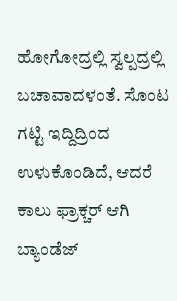ಹೋಗೋದ್ರಲ್ಲಿ ಸ್ವಲ್ಪದ್ರಲ್ಲಿ ಬಚಾವಾದಳಂತೆ. ಸೊಂಟ ಗಟ್ಟಿ ಇದ್ದಿದ್ರಿಂದ ಉಳುಕೊಂಡಿದೆ, ಆದರೆ ಕಾಲು ಫ್ರಾಕ್ಚರ್ ಆಗಿ ಬ್ಯಾಂಡೆಜ್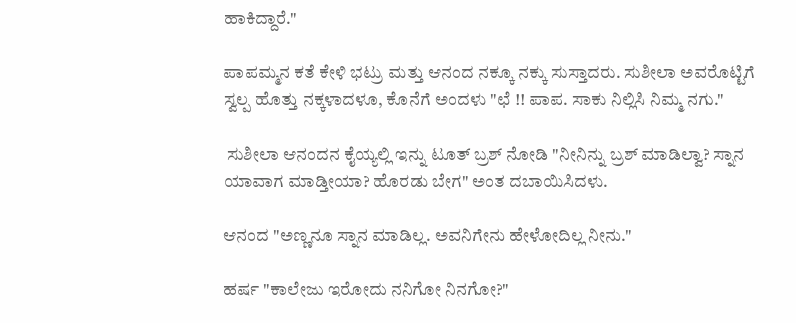ಹಾಕಿದ್ದಾರೆ."

ಪಾಪಮ್ಮನ ಕತೆ ಕೇಳಿ ಭಟ್ರು ಮತ್ತು ಆನಂದ ನಕ್ಕೂ ನಕ್ಕು ಸುಸ್ತಾದರು. ಸುಶೀಲಾ ಅವರೊಟ್ಟಿಗೆ ಸ್ವಲ್ಪ ಹೊತ್ತು ನಕ್ಕಳಾದಳೂ, ಕೊನೆಗೆ ಅಂದಳು "ಛೆ !! ಪಾಪ. ಸಾಕು ನಿಲ್ಲಿಸಿ ನಿಮ್ಮ ನಗು."

 ಸುಶೀಲಾ ಆನಂದನ ಕೈಯ್ಯಲ್ಲಿ ಇನ್ನು ಟೂತ್ ಬ್ರಶ್ ನೋಡಿ "ನೀನಿನ್ನು ಬ್ರಶ್ ಮಾಡಿಲ್ವಾ? ಸ್ನಾನ ಯಾವಾಗ ಮಾಡ್ತೀಯಾ? ಹೊರಡು ಬೇಗ" ಅಂತ ದಬಾಯಿಸಿದಳು.

ಆನಂದ "ಅಣ್ಣನೂ ಸ್ನಾನ ಮಾಡಿಲ್ಲ. ಅವನಿಗೇನು ಹೇಳೋದಿಲ್ಲ ನೀನು."

ಹರ್ಷ "ಕಾಲೇಜು ಇರೋದು ನನಿಗೋ ನಿನಗೋ?"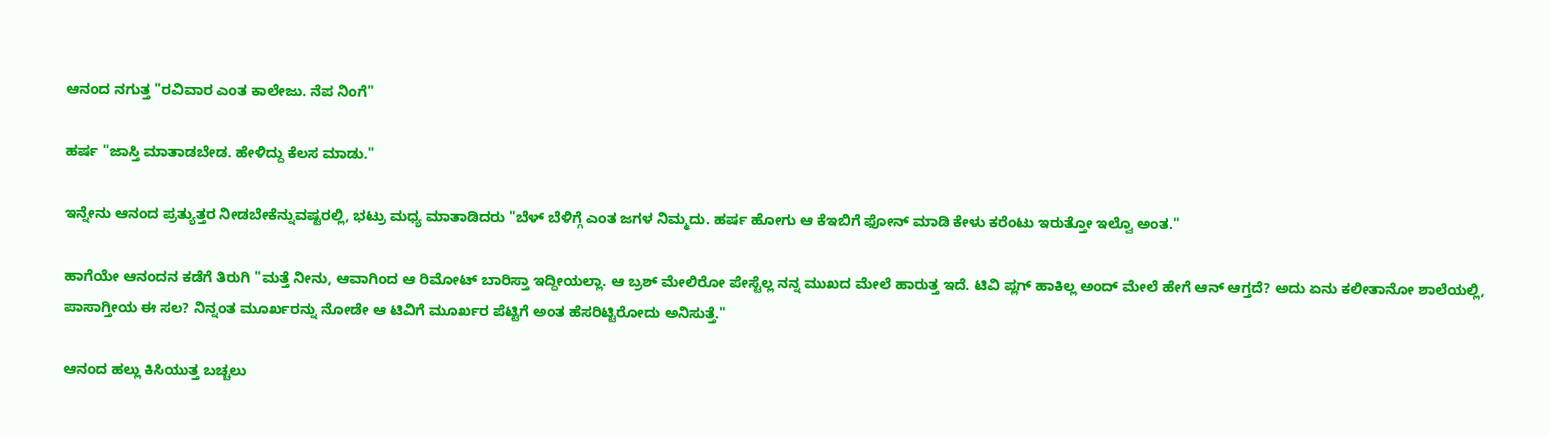ಆನಂದ ನಗುತ್ತ "ರವಿವಾರ ಎಂತ ಕಾಲೇಜು. ನೆಪ ನಿಂಗೆ"

ಹರ್ಷ "ಜಾಸ್ತಿ ಮಾತಾಡಬೇಡ. ಹೇಳಿದ್ದು ಕೆಲಸ ಮಾಡು."

ಇನ್ನೇನು ಆನಂದ ಪ್ರತ್ಯುತ್ತರ ನೀಡಬೇಕೆನ್ನುವಷ್ಟರಲ್ಲಿ, ಭಟ್ರು ಮಧ್ಯ ಮಾತಾಡಿದರು "ಬೆಳ್ ಬೆಳಿಗ್ಗೆ ಎಂತ ಜಗಳ ನಿಮ್ಮದು. ಹರ್ಷ ಹೋಗು ಆ ಕೆಇಬಿಗೆ ಫೋನ್ ಮಾಡಿ ಕೇಳು ಕರೆಂಟು ಇರುತ್ತೋ ಇಲ್ವೊ ಅಂತ."

ಹಾಗೆಯೇ ಆನಂದನ ಕಡೆಗೆ ತಿರುಗಿ "ಮತ್ತೆ ನೀನು, ಆವಾಗಿಂದ ಆ ರಿಮೋಟ್ ಬಾರಿಸ್ತಾ ಇದ್ದೀಯಲ್ಲಾ. ಆ ಬ್ರಶ್ ಮೇಲಿರೋ ಪೇಸ್ಟೆಲ್ಲ ನನ್ನ ಮುಖದ ಮೇಲೆ ಹಾರುತ್ತ ಇದೆ. ಟಿವಿ ಪ್ಲಗ್ ಹಾಕಿಲ್ಲ ಅಂದ್ ಮೇಲೆ ಹೇಗೆ ಆನ್ ಆಗ್ತದೆ? ಅದು ಏನು ಕಲೀತಾನೋ ಶಾಲೆಯಲ್ಲಿ, ಪಾಸಾಗ್ತೀಯ ಈ ಸಲ? ನಿನ್ನಂತ ಮೂರ್ಖರನ್ನು ನೋಡೇ ಆ ಟಿವಿಗೆ ಮೂರ್ಖರ ಪೆಟ್ಟಿಗೆ ಅಂತ ಹೆಸರಿಟ್ಟಿರೋದು ಅನಿಸುತ್ತೆ."

ಆನಂದ ಹಲ್ಲು ಕಿಸಿಯುತ್ತ ಬಚ್ಚಲು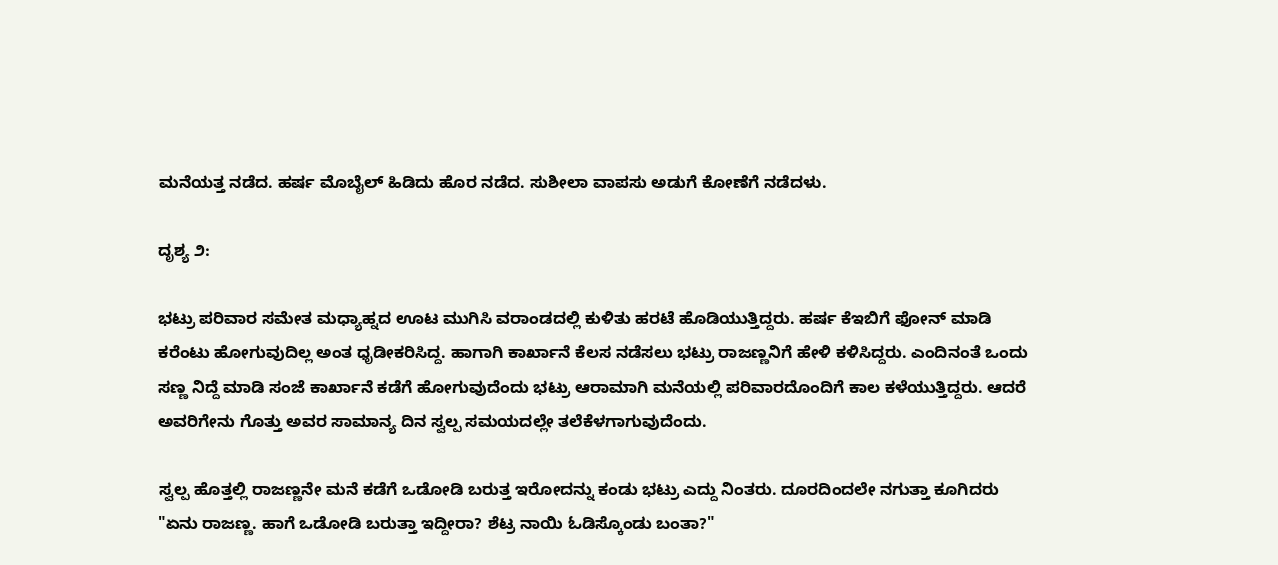ಮನೆಯತ್ತ ನಡೆದ. ಹರ್ಷ ಮೊಬೈಲ್ ಹಿಡಿದು ಹೊರ ನಡೆದ. ಸುಶೀಲಾ ವಾಪಸು ಅಡುಗೆ ಕೋಣೆಗೆ ನಡೆದಳು.

ದೃಶ್ಯ ೨:

ಭಟ್ರು ಪರಿವಾರ ಸಮೇತ ಮಧ್ಯಾಹ್ನದ ಊಟ ಮುಗಿಸಿ ವರಾಂಡದಲ್ಲಿ ಕುಳಿತು ಹರಟೆ ಹೊಡಿಯುತ್ತಿದ್ದರು. ಹರ್ಷ ಕೆಇಬಿಗೆ ಫೋನ್ ಮಾಡಿ ಕರೆಂಟು ಹೋಗುವುದಿಲ್ಲ ಅಂತ ಧೃಡೀಕರಿಸಿದ್ದ. ಹಾಗಾಗಿ ಕಾರ್ಖಾನೆ ಕೆಲಸ ನಡೆಸಲು ಭಟ್ರು ರಾಜಣ್ಣನಿಗೆ ಹೇಳಿ ಕಳಿಸಿದ್ದರು. ಎಂದಿನಂತೆ ಒಂದು ಸಣ್ಣ ನಿದ್ದೆ ಮಾಡಿ ಸಂಜೆ ಕಾರ್ಖಾನೆ ಕಡೆಗೆ ಹೋಗುವುದೆಂದು ಭಟ್ರು ಆರಾಮಾಗಿ ಮನೆಯಲ್ಲಿ ಪರಿವಾರದೊಂದಿಗೆ ಕಾಲ ಕಳೆಯುತ್ತಿದ್ದರು. ಆದರೆ ಅವರಿಗೇನು ಗೊತ್ತು ಅವರ ಸಾಮಾನ್ಯ ದಿನ ಸ್ವಲ್ಪ ಸಮಯದಲ್ಲೇ ತಲೆಕೆಳಗಾಗುವುದೆಂದು.

ಸ್ವಲ್ಪ ಹೊತ್ತಲ್ಲಿ ರಾಜಣ್ಣನೇ ಮನೆ ಕಡೆಗೆ ಒಡೋಡಿ ಬರುತ್ತ ಇರೋದನ್ನು ಕಂಡು ಭಟ್ರು ಎದ್ದು ನಿಂತರು. ದೂರದಿಂದಲೇ ನಗುತ್ತಾ ಕೂಗಿದರು "ಏನು ರಾಜಣ್ಣ. ಹಾಗೆ ಒಡೋಡಿ ಬರುತ್ತಾ ಇದ್ದೀರಾ? ಶೆಟ್ರ ನಾಯಿ ಓಡಿಸ್ಕೊಂಡು ಬಂತಾ?"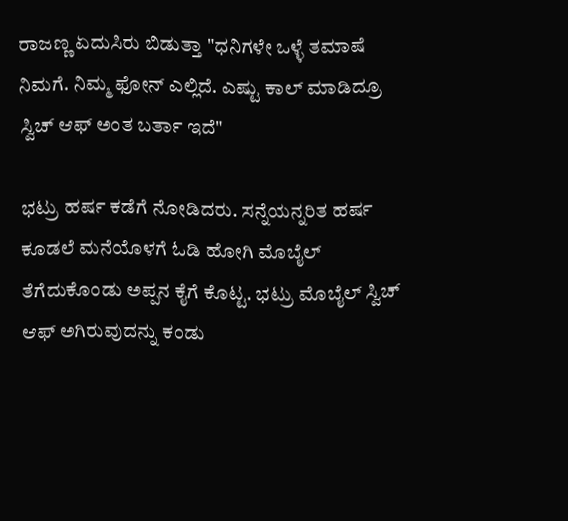ರಾಜಣ್ಣ ಏದುಸಿರು ಬಿಡುತ್ತಾ "ಧನಿಗಳೇ ಒಳ್ಳೆ ತಮಾಷೆ ನಿಮಗೆ. ನಿಮ್ಮ ಫೋನ್ ಎಲ್ಲಿದೆ. ಎಷ್ಟು ಕಾಲ್ ಮಾಡಿದ್ರೂ ಸ್ವಿಚ್ ಆಫ್ ಅಂತ ಬರ್ತಾ ಇದೆ"

ಭಟ್ರು ಹರ್ಷ ಕಡೆಗೆ ನೋಡಿದರು. ಸನ್ನೆಯನ್ನರಿತ ಹರ್ಷ ಕೂಡಲೆ ಮನೆಯೊಳಗೆ ಓಡಿ ಹೋಗಿ ಮೊಬೈಲ್ ತೆಗೆದುಕೊಂಡು ಅಪ್ಪನ ಕೈಗೆ ಕೊಟ್ಟ. ಭಟ್ರು ಮೊಬೈಲ್ ಸ್ವಿಚ್ ಆಫ್ ಅಗಿರುವುದನ್ನು ಕಂಡು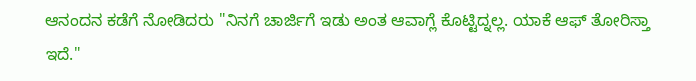ಆನಂದನ ಕಡೆಗೆ ನೋಡಿದರು "ನಿನಗೆ ಚಾರ್ಜಿಗೆ ಇಡು ಅಂತ ಆವಾಗ್ಲೆ ಕೊಟ್ಟಿದ್ನಲ್ಲ. ಯಾಕೆ ಆಫ್ ತೋರಿಸ್ತಾ ಇದೆ."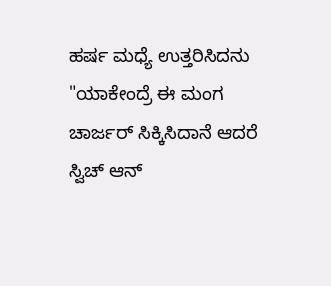ಹರ್ಷ ಮಧ್ಯೆ ಉತ್ತರಿಸಿದನು "ಯಾಕೇಂದ್ರೆ ಈ ಮಂಗ ಚಾರ್ಜರ್ ಸಿಕ್ಕಿಸಿದಾನೆ ಆದರೆ ಸ್ವಿಚ್ ಆನ್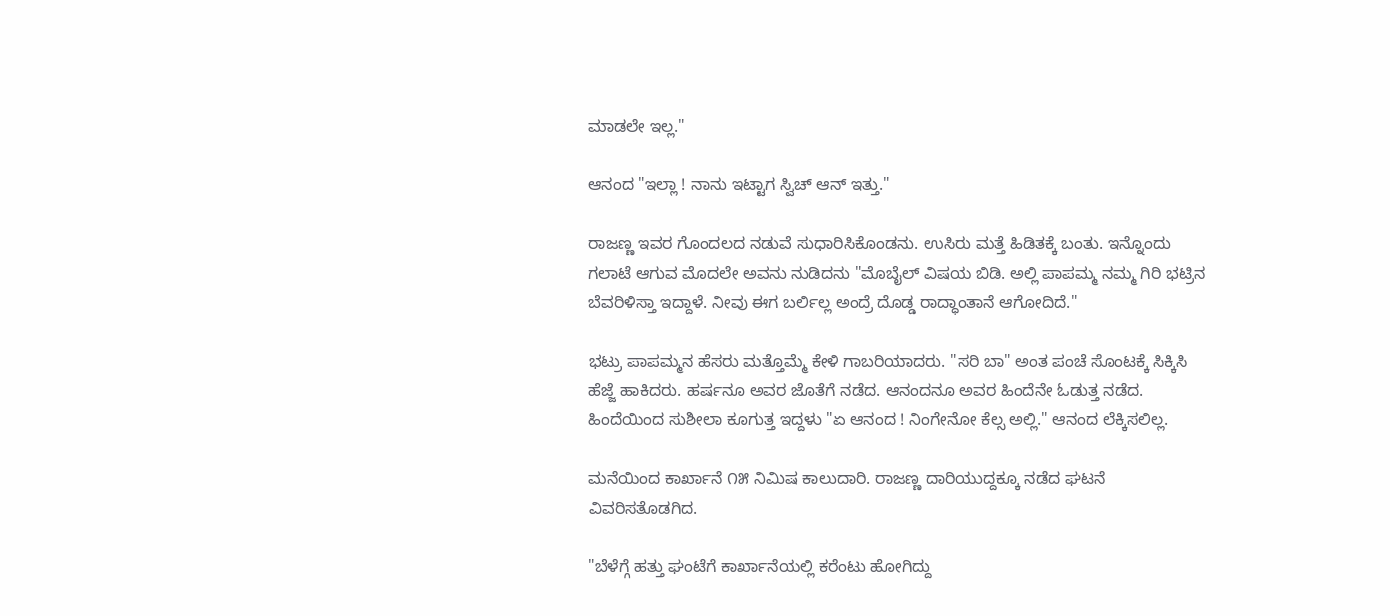ಮಾಡಲೇ ಇಲ್ಲ."

ಆನಂದ "ಇಲ್ಲಾ ! ನಾನು ಇಟ್ಟಾಗ ಸ್ವಿಚ್ ಆನ್ ಇತ್ತು."

ರಾಜಣ್ಣ ಇವರ ಗೊಂದಲದ ನಡುವೆ ಸುಧಾರಿಸಿಕೊಂಡನು. ಉಸಿರು ಮತ್ತೆ ಹಿಡಿತಕ್ಕೆ ಬಂತು. ಇನ್ನೊಂದು ಗಲಾಟೆ ಆಗುವ ಮೊದಲೇ ಅವನು ನುಡಿದನು "ಮೊಬೈಲ್ ವಿಷಯ ಬಿಡಿ. ಅಲ್ಲಿ ಪಾಪಮ್ಮ ನಮ್ಮ ಗಿರಿ ಭಟ್ರಿನ ಬೆವರಿಳಿಸ್ತಾ ಇದ್ದಾಳೆ. ನೀವು ಈಗ ಬರ್ಲಿಲ್ಲ ಅಂದ್ರೆ ದೊಡ್ಡ ರಾದ್ಧಾಂತಾನೆ ಆಗೋದಿದೆ."

ಭಟ್ರು ಪಾಪಮ್ಮನ ಹೆಸರು ಮತ್ತೊಮ್ಮೆ ಕೇಳಿ ಗಾಬರಿಯಾದರು. "ಸರಿ ಬಾ" ಅಂತ ಪಂಚೆ ಸೊಂಟಕ್ಕೆ ಸಿಕ್ಕಿಸಿ ಹೆಜ್ಜೆ ಹಾಕಿದರು. ಹರ್ಷನೂ ಅವರ ಜೊತೆಗೆ ನಡೆದ. ಆನಂದನೂ ಅವರ ಹಿಂದೆನೇ ಓಡುತ್ತ ನಡೆದ. ಹಿಂದೆಯಿಂದ ಸುಶೀಲಾ ಕೂಗುತ್ತ ಇದ್ದಳು "ಏ ಆನಂದ ! ನಿಂಗೇನೋ ಕೆಲ್ಸ ಅಲ್ಲಿ." ಆನಂದ ಲೆಕ್ಕಿಸಲಿಲ್ಲ.

ಮನೆಯಿಂದ ಕಾರ್ಖಾನೆ ೧೫ ನಿಮಿಷ ಕಾಲುದಾರಿ. ರಾಜಣ್ಣ ದಾರಿಯುದ್ದಕ್ಕೂ ನಡೆದ ಘಟನೆ ವಿವರಿಸತೊಡಗಿದ.

"ಬೆಳೆಗ್ಗೆ ಹತ್ತು ಘಂಟೆಗೆ ಕಾರ್ಖಾನೆಯಲ್ಲಿ ಕರೆಂಟು ಹೋಗಿದ್ದು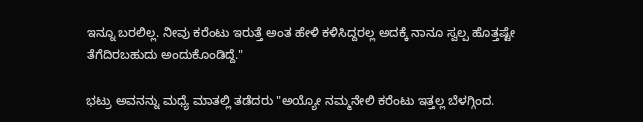ಇನ್ನೂ ಬರಲಿಲ್ಲ. ನೀವು ಕರೆಂಟು ಇರುತ್ತೆ ಅಂತ ಹೇಳಿ ಕಳಿಸಿದ್ದರಲ್ಲ ಅದಕ್ಕೆ ನಾನೂ ಸ್ವಲ್ಪ ಹೊತ್ತಷ್ಟೇ ತೆಗೆದಿರಬಹುದು ಅಂದುಕೊಂಡಿದ್ದೆ."

ಭಟ್ರು ಅವನನ್ನು ಮಧ್ಯೆ ಮಾತಲ್ಲಿ ತಡೆದರು "ಅಯ್ಯೋ ನಮ್ಮನೇಲಿ ಕರೆಂಟು ಇತ್ತಲ್ಲ ಬೆಳಗ್ಗಿಂದ.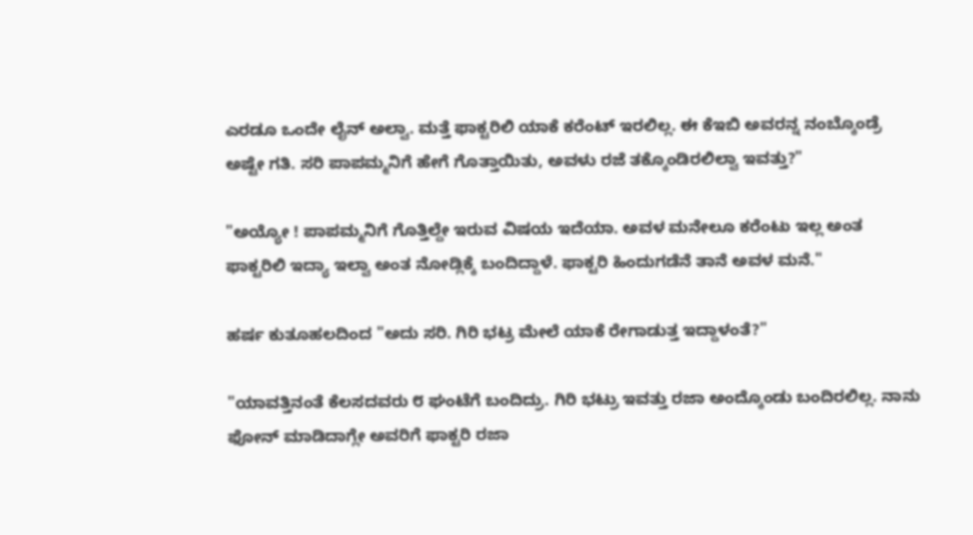ಎರಡೂ ಒಂದೇ ಲೈನ್ ಅಲ್ವಾ. ಮತ್ತೆ ಫಾಕ್ಟರಿಲಿ ಯಾಕೆ ಕರೆಂಟ್ ಇರಲಿಲ್ಲ. ಈ ಕೆಇಬಿ ಅವರನ್ನ ನಂಬ್ಕೊಂಡ್ರೆ ಅಷ್ಟೇ ಗತಿ. ಸರಿ ಪಾಪಮ್ಮನಿಗೆ ಹೇಗೆ ಗೊತ್ತಾಯಿತು, ಅವಳು ರಜೆ ತಕ್ಕೊಂಡಿರಲಿಲ್ವಾ ಇವತ್ತು?"

"ಅಯ್ಯೋ ! ಪಾಪಮ್ಮನಿಗೆ ಗೊತ್ತಿಲ್ದೇ ಇರುವ ವಿಷಯ ಇದೆಯಾ. ಅವಳ ಮನೇಲೂ ಕರೆಂಟು ಇಲ್ಲ ಅಂತ ಫಾಕ್ಟರಿಲಿ ಇದ್ಯಾ ಇಲ್ವಾ ಅಂತ ನೋಡ್ಲಿಕ್ಕೆ ಬಂದಿದ್ದಾಳೆ. ಫಾಕ್ಟರಿ ಹಿಂದುಗಡೆನೆ ತಾನೆ ಅವಳ ಮನೆ."

ಹರ್ಷ ಕುತೂಹಲದಿಂದ "ಅದು ಸರಿ. ಗಿರಿ ಭಟ್ರ ಮೇಲೆ ಯಾಕೆ ರೇಗಾಡುತ್ತ ಇದ್ದಾಳಂತೆ?"

"ಯಾವತ್ತಿನಂತೆ ಕೆಲಸದವರು ೮ ಘಂಟೆಗೆ ಬಂದಿದ್ರು. ಗಿರಿ ಭಟ್ರು ಇವತ್ತು ರಜಾ ಅಂದ್ಕೊಂಡು ಬಂದಿರಲಿಲ್ಲ. ನಾನು ಫೋನ್ ಮಾಡಿದಾಗ್ಲೇ ಅವರಿಗೆ ಫಾಕ್ಟರಿ ರಜಾ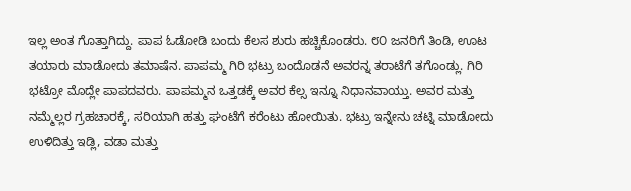ಇಲ್ಲ ಅಂತ ಗೊತ್ತಾಗಿದ್ದು. ಪಾಪ ಓಡೋಡಿ ಬಂದು ಕೆಲಸ ಶುರು ಹಚ್ಚಿಕೊಂಡರು. ೮೦ ಜನರಿಗೆ ತಿಂಡಿ, ಊಟ ತಯಾರು ಮಾಡೋದು ತಮಾಷೆನ. ಪಾಪಮ್ಮ ಗಿರಿ ಭಟ್ರು ಬಂದೊಡನೆ ಅವರನ್ನ ತರಾಟೆಗೆ ತಗೊಂಡ್ಲು. ಗಿರಿ ಭಟ್ರೋ ಮೊದ್ಲೇ ಪಾಪದವರು. ಪಾಪಮ್ಮನ ಒತ್ತಡಕ್ಕೆ ಅವರ ಕೆಲ್ಸ ಇನ್ನೂ ನಿಧಾನವಾಯ್ತು. ಅವರ ಮತ್ತು ನಮ್ಮೆಲ್ಲರ ಗ್ರಹಚಾರಕ್ಕೆ, ಸರಿಯಾಗಿ ಹತ್ತು ಘಂಟೆಗೆ ಕರೆಂಟು ಹೋಯಿತು. ಭಟ್ರು ಇನ್ನೇನು ಚಟ್ನಿ ಮಾಡೋದು ಉಳಿದಿತ್ತು ಇಡ್ಲಿ, ವಡಾ ಮತ್ತು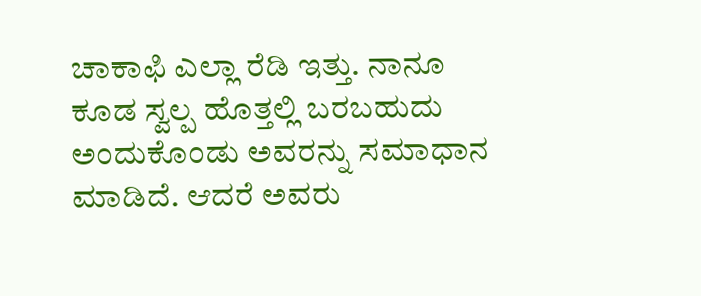ಚಾಕಾಫಿ ಎಲ್ಲಾ ರೆಡಿ ಇತ್ತು. ನಾನೂ ಕೂಡ ಸ್ವಲ್ಪ ಹೊತ್ತಲ್ಲಿ ಬರಬಹುದು ಅಂದುಕೊಂಡು ಅವರನ್ನು ಸಮಾಧಾನ ಮಾಡಿದೆ. ಆದರೆ ಅವರು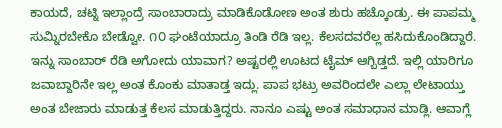ಕಾಯದೆ, ಚಟ್ನಿ ಇಲ್ಲಾಂದ್ರೆ ಸಾಂಬಾರಾದ್ರು ಮಾಡಿಕೊಡೋಣ ಅಂತ ಶುರು ಹಚ್ಕೊಂಡ್ರು. ಈ ಪಾಪಮ್ಮ ಸುಮ್ನಿರಬೇಕೊ ಬೇಡ್ವೋ. ೧೦ ಘಂಟೆಯಾದ್ರೂ ತಿಂಡಿ ರೆಡಿ ಇಲ್ಲ. ಕೆಲಸದವರೆಲ್ಲ ಹಸಿದುಕೊಂಡಿದ್ದಾರೆ. ಇನ್ನು ಸಾಂಬಾರ್ ರೆಡಿ ಅಗೋದು ಯಾವಾಗ? ಅಷ್ಟರಲ್ಲಿ ಊಟದ ಟೈಮ್ ಆಗ್ಬಿಡ್ತದೆ. ಇಲ್ಲಿ ಯಾರಿಗೂ ಜವಾಬ್ದಾರಿನೇ ಇಲ್ಲ ಅಂತ ಕೊಂಕು ಮಾತಾಡ್ತ ಇದ್ಲು. ಪಾಪ ಭಟ್ರು ಅವರಿಂದಲೇ ಎಲ್ಲಾ ಲೇಟಾಯ್ತು ಅಂತ ಬೇಜಾರು ಮಾಡುತ್ತ ಕೆಲಸ ಮಾಡುತ್ತಿದ್ದರು. ನಾನೂ ಎಷ್ಟು ಅಂತ ಸಮಾಧಾನ ಮಾಡ್ಲಿ. ಆವಾಗ್ಲೆ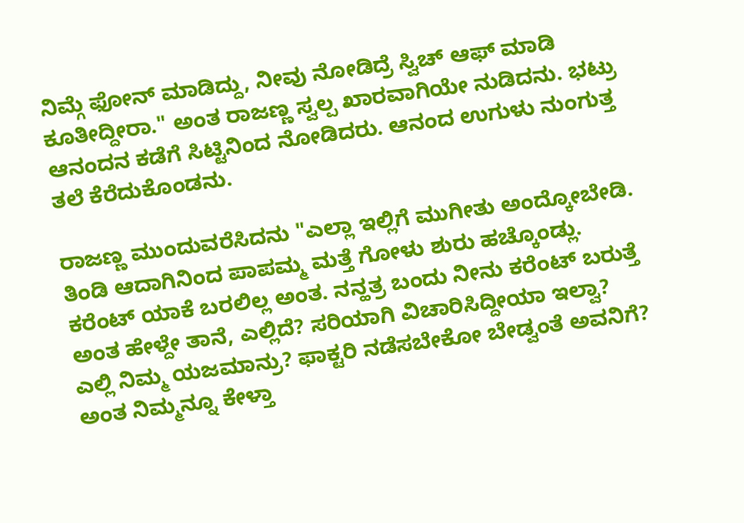ನಿಮ್ಗೆ ಫೋನ್ ಮಾಡಿದ್ದು, ನೀವು ನೋಡಿದ್ರೆ ಸ್ವಿಚ್ ಆಫ್ ಮಾಡಿ ಕೂತೀದ್ದೀರಾ." ಅಂತ ರಾಜಣ್ಣ ಸ್ವಲ್ಪ ಖಾರವಾಗಿಯೇ ನುಡಿದನು. ಭಟ್ರು ಆನಂದನ ಕಡೆಗೆ ಸಿಟ್ಟಿನಿಂದ ನೋಡಿದರು. ಆನಂದ ಉಗುಳು ನುಂಗುತ್ತ ತಲೆ ಕೆರೆದುಕೊಂಡನು.

ರಾಜಣ್ಣ ಮುಂದುವರೆಸಿದನು "ಎಲ್ಲಾ ಇಲ್ಲಿಗೆ ಮುಗೀತು ಅಂದ್ಕೋಬೇಡಿ. ತಿಂಡಿ ಆದಾಗಿನಿಂದ ಪಾಪಮ್ಮ ಮತ್ತೆ ಗೋಳು ಶುರು ಹಚ್ಕೊಂಡ್ಲು. ಕರೆಂಟ್ ಯಾಕೆ ಬರಲಿಲ್ಲ ಅಂತ. ನನ್ಹತ್ರ ಬಂದು ನೀನು ಕರೆಂಟ್ ಬರುತ್ತೆ ಅಂತ ಹೇಳ್ದೇ ತಾನೆ, ಎಲ್ಲಿದೆ? ಸರಿಯಾಗಿ ವಿಚಾರಿಸಿದ್ದೀಯಾ ಇಲ್ವಾ? ಎಲ್ಲಿ ನಿಮ್ಮ ಯಜಮಾನ್ರು? ಫಾಕ್ಟರಿ ನಡೆಸಬೇಕೋ ಬೇಡ್ವಂತೆ ಅವನಿಗೆ? ಅಂತ ನಿಮ್ಮನ್ನೂ ಕೇಳ್ತಾ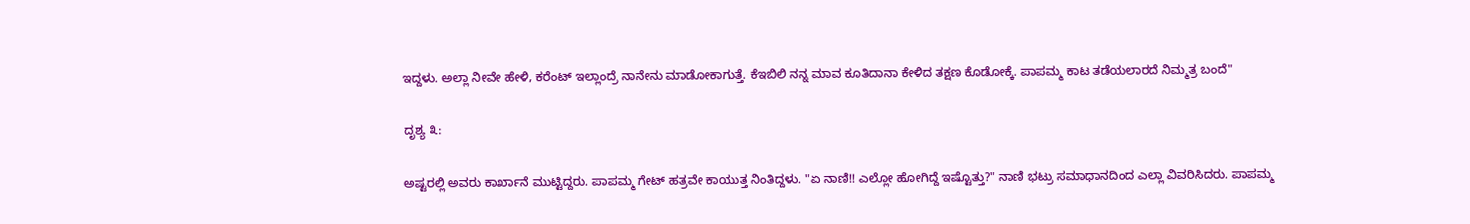ಇದ್ದಳು. ಅಲ್ಲಾ ನೀವೇ ಹೇಳಿ, ಕರೆಂಟ್ ಇಲ್ಲಾಂದ್ರೆ ನಾನೇನು ಮಾಡೋಕಾಗುತ್ತೆ. ಕೆಇಬಿಲಿ ನನ್ನ ಮಾವ ಕೂತಿದಾನಾ ಕೇಳಿದ ತಕ್ಷಣ ಕೊಡೋಕ್ಕೆ. ಪಾಪಮ್ಮ ಕಾಟ ತಡೆಯಲಾರದೆ ನಿಮ್ಮತ್ರ ಬಂದೆ"

ದೃಶ್ಯ ೩:

ಅಷ್ಟರಲ್ಲಿ ಅವರು ಕಾರ್ಖಾನೆ ಮುಟ್ಟಿದ್ದರು. ಪಾಪಮ್ಮ ಗೇಟ್ ಹತ್ರವೇ ಕಾಯುತ್ತ ನಿಂತಿದ್ದಳು. "ಏ ನಾಣಿ!! ಎಲ್ಲೋ ಹೋಗಿದ್ದೆ ಇಷ್ಟೊತ್ತು?" ನಾಣಿ ಭಟ್ರು ಸಮಾಧಾನದಿಂದ ಎಲ್ಲಾ ವಿವರಿಸಿದರು. ಪಾಪಮ್ಮ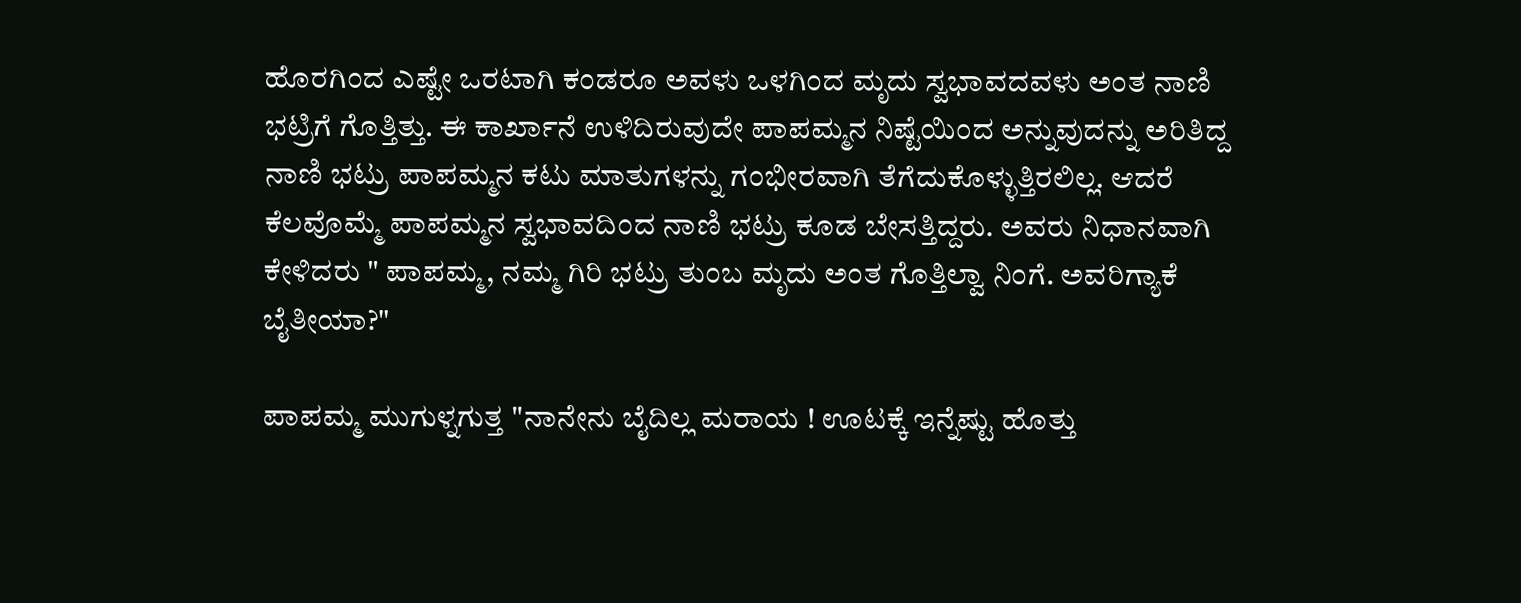ಹೊರಗಿಂದ ಎಷ್ಟೇ ಒರಟಾಗಿ ಕಂಡರೂ ಅವಳು ಒಳಗಿಂದ ಮೃದು ಸ್ವಭಾವದವಳು ಅಂತ ನಾಣಿ ಭಟ್ರಿಗೆ ಗೊತ್ತಿತ್ತು. ಈ ಕಾರ್ಖಾನೆ ಉಳಿದಿರುವುದೇ ಪಾಪಮ್ಮನ ನಿಷ್ಟೆಯಿಂದ ಅನ್ನುವುದನ್ನು ಅರಿತಿದ್ದ ನಾಣಿ ಭಟ್ರು ಪಾಪಮ್ಮನ ಕಟು ಮಾತುಗಳನ್ನು ಗಂಭೀರವಾಗಿ ತೆಗೆದುಕೊಳ್ಳುತ್ತಿರಲಿಲ್ಲ. ಆದರೆ ಕೆಲವೊಮ್ಮೆ ಪಾಪಮ್ಮನ ಸ್ವಭಾವದಿಂದ ನಾಣಿ ಭಟ್ರು ಕೂಡ ಬೇಸತ್ತಿದ್ದರು. ಅವರು ನಿಧಾನವಾಗಿ ಕೇಳಿದರು " ಪಾಪಮ್ಮ, ನಮ್ಮ ಗಿರಿ ಭಟ್ರು ತುಂಬ ಮೃದು ಅಂತ ಗೊತ್ತಿಲ್ವಾ ನಿಂಗೆ. ಅವರಿಗ್ಯಾಕೆ ಬೈತೀಯಾ?"

ಪಾಪಮ್ಮ ಮುಗುಳ್ನಗುತ್ತ "ನಾನೇನು ಬೈದಿಲ್ಲ ಮರಾಯ ! ಊಟಕ್ಕೆ ಇನ್ನೆಷ್ಟು ಹೊತ್ತು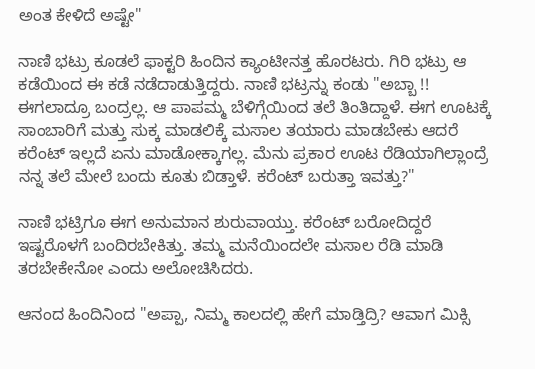ಅಂತ ಕೇಳಿದೆ ಅಷ್ಟೇ"

ನಾಣಿ ಭಟ್ರು ಕೂಡಲೆ ಫಾಕ್ಟರಿ ಹಿಂದಿನ ಕ್ಯಾಂಟೀನತ್ತ ಹೊರಟರು. ಗಿರಿ ಭಟ್ರು ಆ ಕಡೆಯಿಂದ ಈ ಕಡೆ ನಡೆದಾಡುತ್ತಿದ್ದರು. ನಾಣಿ ಭಟ್ರನ್ನು ಕಂಡು "ಅಬ್ಬಾ !! ಈಗಲಾದ್ರೂ ಬಂದ್ರಲ್ಲ. ಆ ಪಾಪಮ್ಮ ಬೆಳಿಗ್ಗೆಯಿಂದ ತಲೆ ತಿಂತಿದ್ದಾಳೆ. ಈಗ ಊಟಕ್ಕೆ ಸಾಂಬಾರಿಗೆ ಮತ್ತು ಸುಕ್ಕ ಮಾಡಲಿಕ್ಕೆ ಮಸಾಲ ತಯಾರು ಮಾಡಬೇಕು ಆದರೆ ಕರೆಂಟ್ ಇಲ್ಲದೆ ಏನು ಮಾಡೋಕ್ಕಾಗಲ್ಲ. ಮೆನು ಪ್ರಕಾರ ಊಟ ರೆಡಿಯಾಗಿಲ್ಲಾಂದ್ರೆ ನನ್ನ ತಲೆ ಮೇಲೆ ಬಂದು ಕೂತು ಬಿಡ್ತಾಳೆ. ಕರೆಂಟ್ ಬರುತ್ತಾ ಇವತ್ತು?"

ನಾಣಿ ಭಟ್ರಿಗೂ ಈಗ ಅನುಮಾನ ಶುರುವಾಯ್ತು. ಕರೆಂಟ್ ಬರೋದಿದ್ದರೆ ಇಷ್ಟರೊಳಗೆ ಬಂದಿರಬೇಕಿತ್ತು. ತಮ್ಮ ಮನೆಯಿಂದಲೇ ಮಸಾಲ ರೆಡಿ ಮಾಡಿ ತರಬೇಕೇನೋ ಎಂದು ಅಲೋಚಿಸಿದರು.

ಆನಂದ ಹಿಂದಿನಿಂದ "ಅಪ್ಪಾ, ನಿಮ್ಮ ಕಾಲದಲ್ಲಿ ಹೇಗೆ ಮಾಡ್ತಿದ್ರಿ? ಆವಾಗ ಮಿಕ್ಸಿ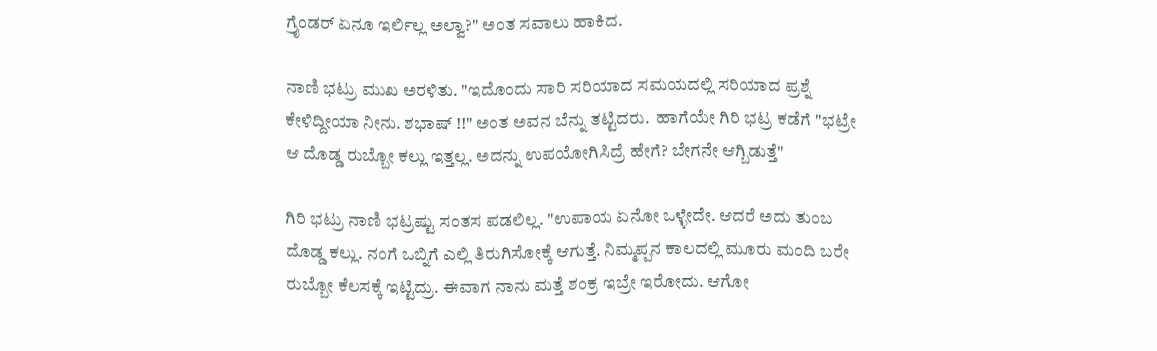ಗ್ರೈಂಡರ್ ಏನೂ ಇರ್ಲಿಲ್ಲ ಅಲ್ವಾ?" ಅಂತ ಸವಾಲು ಹಾಕಿದ.

ನಾಣಿ ಭಟ್ರು ಮುಖ ಅರಳಿತು. "ಇದೊಂದು ಸಾರಿ ಸರಿಯಾದ ಸಮಯದಲ್ಲಿ ಸರಿಯಾದ ಪ್ರಶ್ನೆ ಕೇಳಿದ್ದೀಯಾ ನೀನು. ಶಭಾಷ್ !!" ಅಂತ ಅವನ ಬೆನ್ನು ತಟ್ಟಿದರು.  ಹಾಗೆಯೇ ಗಿರಿ ಭಟ್ರ ಕಡೆಗೆ "ಭಟ್ರೇ ಆ ದೊಡ್ಡ ರುಬ್ಬೋ ಕಲ್ಲು ಇತ್ತಲ್ಲ. ಅದನ್ನು ಉಪಯೋಗಿಸಿದ್ರೆ ಹೇಗೆ? ಬೇಗನೇ ಆಗ್ಬಿಡುತ್ತೆ"

ಗಿರಿ ಭಟ್ರು ನಾಣಿ ಭಟ್ರಷ್ಟು ಸಂತಸ ಪಡಲಿಲ್ಲ. "ಉಪಾಯ ಏನೋ ಒಳ್ಳೇದೇ. ಆದರೆ ಅದು ತುಂಬ ದೊಡ್ಡ ಕಲ್ಲು. ನಂಗೆ ಒಬ್ನಿಗೆ ಎಲ್ಲಿ ತಿರುಗಿಸೋಕ್ಕೆ ಆಗುತ್ತೆ. ನಿಮ್ಮಪ್ಪನ ಕಾಲದಲ್ಲಿ ಮೂರು ಮಂದಿ ಬರೇ ರುಬ್ಬೋ ಕೆಲಸಕ್ಕೆ ಇಟ್ಟಿದ್ರು. ಈವಾಗ ನಾನು ಮತ್ತೆ ಶಂಕ್ರ ಇಬ್ರೇ ಇರೋದು. ಆಗೋ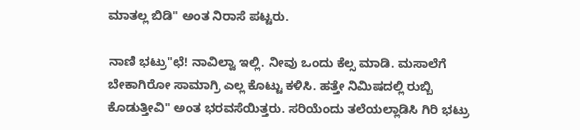ಮಾತಲ್ಲ ಬಿಡಿ" ಅಂತ ನಿರಾಸೆ ಪಟ್ಟರು.

ನಾಣಿ ಭಟ್ರು"ಛೆ! ನಾವಿಲ್ವಾ ಇಲ್ಲಿ. ನೀವು ಒಂದು ಕೆಲ್ಸ ಮಾಡಿ. ಮಸಾಲೆಗೆ ಬೇಕಾಗಿರೋ ಸಾಮಾಗ್ರಿ ಎಲ್ಲ ಕೊಟ್ಟು ಕಳಿಸಿ. ಹತ್ತೇ ನಿಮಿಷದಲ್ಲಿ ರುಬ್ಬಿ ಕೊಡುತ್ತೀವಿ" ಅಂತ ಭರವಸೆಯಿತ್ತರು. ಸರಿಯೆಂದು ತಲೆಯಲ್ಲಾಡಿಸಿ ಗಿರಿ ಭಟ್ರು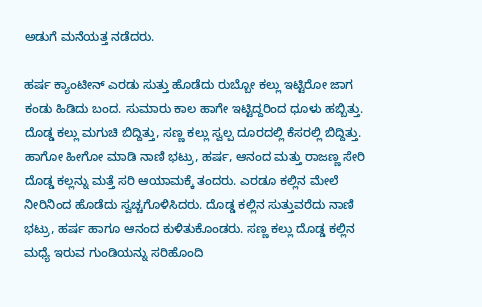ಅಡುಗೆ ಮನೆಯತ್ತ ನಡೆದರು.

ಹರ್ಷ ಕ್ಯಾಂಟೀನ್ ಎರಡು ಸುತ್ತು ಹೊಡೆದು ರುಬ್ಬೋ ಕಲ್ಲು ಇಟ್ಟಿರೋ ಜಾಗ ಕಂಡು ಹಿಡಿದು ಬಂದ. ಸುಮಾರು ಕಾಲ ಹಾಗೇ ಇಟ್ಟಿದ್ದರಿಂದ ಧೂಳು ಹಬ್ಬಿತ್ತು. ದೊಡ್ಡ ಕಲ್ಲು ಮಗುಚಿ ಬಿದ್ದಿತ್ತು, ಸಣ್ಣ ಕಲ್ಲು ಸ್ವಲ್ಪ ದೂರದಲ್ಲಿ ಕೆಸರಲ್ಲಿ ಬಿದ್ದಿತ್ತು. ಹಾಗೋ ಹೀಗೋ ಮಾಡಿ ನಾಣಿ ಭಟ್ರು, ಹರ್ಷ, ಆನಂದ ಮತ್ತು ರಾಜಣ್ಣ ಸೇರಿ ದೊಡ್ಡ ಕಲ್ಲನ್ನು ಮತ್ತೆ ಸರಿ ಆಯಾಮಕ್ಕೆ ತಂದರು. ಎರಡೂ ಕಲ್ಲಿನ ಮೇಲೆ ನೀರಿನಿಂದ ಹೊಡೆದು ಸ್ವಚ್ಚಗೊಳಿಸಿದರು. ದೊಡ್ಡ ಕಲ್ಲಿನ ಸುತ್ತುವರೆದು ನಾಣಿ ಭಟ್ರು, ಹರ್ಷ ಹಾಗೂ ಆನಂದ ಕುಳಿತುಕೊಂಡರು. ಸಣ್ಣ ಕಲ್ಲು ದೊಡ್ಡ ಕಲ್ಲಿನ ಮಧ್ಯೆ ಇರುವ ಗುಂಡಿಯನ್ನು ಸರಿಹೊಂದಿ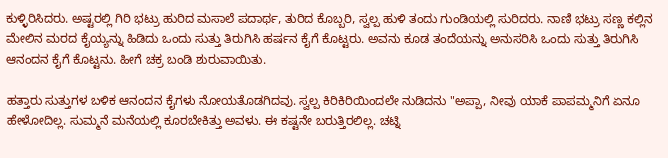ಕುಳ್ಳಿರಿಸಿದರು. ಅಷ್ಟರಲ್ಲಿ ಗಿರಿ ಭಟ್ರು ಹುರಿದ ಮಸಾಲೆ ಪದಾರ್ಥ, ತುರಿದ ಕೊಬ್ಬರಿ, ಸ್ವಲ್ಪ ಹುಳಿ ತಂದು ಗುಂಡಿಯಲ್ಲಿ ಸುರಿದರು. ನಾಣಿ ಭಟ್ರು ಸಣ್ಣ ಕಲ್ಲಿನ ಮೇಲಿನ ಮರದ ಕೈಯ್ಯನ್ನು ಹಿಡಿದು ಒಂದು ಸುತ್ತು ತಿರುಗಿಸಿ ಹರ್ಷನ ಕೈಗೆ ಕೊಟ್ಟರು. ಅವನು ಕೂಡ ತಂದೆಯನ್ನು ಅನುಸರಿಸಿ ಒಂದು ಸುತ್ತು ತಿರುಗಿಸಿ ಆನಂದನ ಕೈಗೆ ಕೊಟ್ಟನು. ಹೀಗೆ ಚಕ್ರ ಬಂಡಿ ಶುರುವಾಯಿತು.

ಹತ್ತಾರು ಸುತ್ತುಗಳ ಬಳಿಕ ಆನಂದನ ಕೈಗಳು ನೋಯತೊಡಗಿದವು. ಸ್ವಲ್ಪ ಕಿರಿಕಿರಿಯಿಂದಲೇ ನುಡಿದನು "ಅಪ್ಪಾ, ನೀವು ಯಾಕೆ ಪಾಪಮ್ಮನಿಗೆ ಏನೂ ಹೇಳೋದಿಲ್ಲ. ಸುಮ್ಮನೆ ಮನೆಯಲ್ಲಿ ಕೂರಬೇಕಿತ್ತು ಅವಳು. ಈ ಕಷ್ಟನೇ ಬರುತ್ತಿರಲಿಲ್ಲ. ಚಟ್ನಿ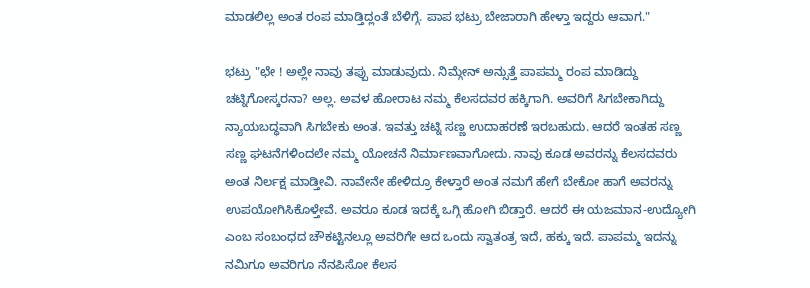ಮಾಡಲಿಲ್ಲ ಅಂತ ರಂಪ ಮಾಡ್ತಿದ್ಲಂತೆ ಬೆಳಿಗ್ಗೆ. ಪಾಪ ಭಟ್ರು ಬೇಜಾರಾಗಿ ಹೇಳ್ತಾ ಇದ್ದರು ಆವಾಗ."

ಭಟ್ರು "ಛೇ ! ಅಲ್ಲೇ ನಾವು ತಪ್ಪು ಮಾಡುವುದು. ನಿಮ್ಗೇನ್ ಅನ್ಸುತ್ತೆ ಪಾಪಮ್ಮ ರಂಪ ಮಾಡಿದ್ದು ಚಟ್ನಿಗೋಸ್ಕರನಾ? ಅಲ್ಲ. ಅವಳ ಹೋರಾಟ ನಮ್ಮ ಕೆಲಸದವರ ಹಕ್ಕಿಗಾಗಿ. ಅವರಿಗೆ ಸಿಗಬೇಕಾಗಿದ್ದು ನ್ಯಾಯಬದ್ಧವಾಗಿ ಸಿಗಬೇಕು ಅಂತ. ಇವತ್ತು ಚಟ್ನಿ ಸಣ್ಣ ಉದಾಹರಣೆ ಇರಬಹುದು. ಆದರೆ ಇಂತಹ ಸಣ್ಣ ಸಣ್ಣ ಘಟನೆಗಳಿಂದಲೇ ನಮ್ಮ ಯೋಚನೆ ನಿರ್ಮಾಣವಾಗೋದು. ನಾವು ಕೂಡ ಅವರನ್ನು ಕೆಲಸದವರು ಅಂತ ನಿರ್ಲಕ್ಷ ಮಾಡ್ತೀವಿ. ನಾವೇನೇ ಹೇಳಿದ್ರೂ ಕೇಳ್ತಾರೆ ಅಂತ ನಮಗೆ ಹೇಗೆ ಬೇಕೋ ಹಾಗೆ ಅವರನ್ನು ಉಪಯೋಗಿಸಿಕೊಳ್ತೇವೆ. ಅವರೂ ಕೂಡ ಇದಕ್ಕೆ ಒಗ್ಗಿ ಹೋಗಿ ಬಿಡ್ತಾರೆ. ಆದರೆ ಈ ಯಜಮಾನ-ಉದ್ಯೋಗಿ ಎಂಬ ಸಂಬಂಧದ ಚೌಕಟ್ಟಿನಲ್ಲೂ ಅವರಿಗೇ ಆದ ಒಂದು ಸ್ವಾತಂತ್ರ ಇದೆ, ಹಕ್ಕು ಇದೆ. ಪಾಪಮ್ಮ ಇದನ್ನು ನಮಿಗೂ ಅವರಿಗೂ ನೆನಪಿಸೋ ಕೆಲಸ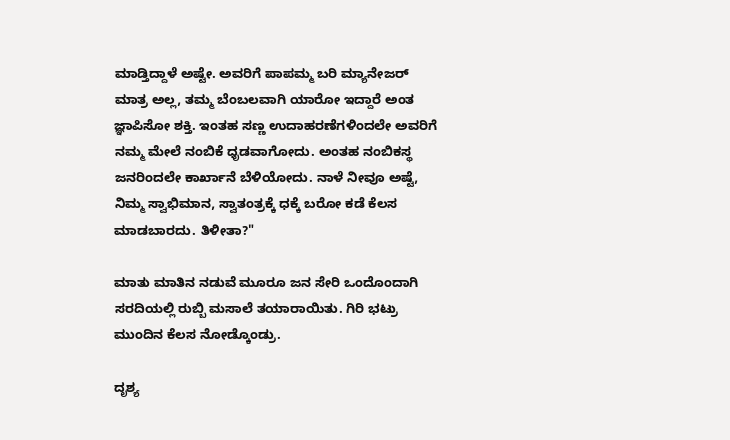ಮಾಡ್ತಿದ್ದಾಳೆ ಅಷ್ಟೇ. ಅವರಿಗೆ ಪಾಪಮ್ಮ ಬರಿ ಮ್ಯಾನೇಜರ್ ಮಾತ್ರ ಅಲ್ಲ, ತಮ್ಮ ಬೆಂಬಲವಾಗಿ ಯಾರೋ ಇದ್ದಾರೆ ಅಂತ ಜ್ಞಾಪಿಸೋ ಶಕ್ತಿ. ಇಂತಹ ಸಣ್ಣ ಉದಾಹರಣೆಗಳಿಂದಲೇ ಅವರಿಗೆ ನಮ್ಮ ಮೇಲೆ ನಂಬಿಕೆ ಧೃಡವಾಗೋದು. ಅಂತಹ ನಂಬಿಕಸ್ಥ ಜನರಿಂದಲೇ ಕಾರ್ಖಾನೆ ಬೆಳಿಯೋದು. ನಾಳೆ ನೀವೂ ಅಷ್ಟೆ, ನಿಮ್ಮ ಸ್ವಾಭಿಮಾನ, ಸ್ವಾತಂತ್ರಕ್ಕೆ ಧಕ್ಕೆ ಬರೋ ಕಡೆ ಕೆಲಸ ಮಾಡಬಾರದು. ತಿಳೀತಾ?"

ಮಾತು ಮಾತಿನ ನಡುವೆ ಮೂರೂ ಜನ ಸೇರಿ ಒಂದೊಂದಾಗಿ ಸರದಿಯಲ್ಲಿ ರುಬ್ಬಿ ಮಸಾಲೆ ತಯಾರಾಯಿತು. ಗಿರಿ ಭಟ್ರು ಮುಂದಿನ ಕೆಲಸ ನೋಡ್ಕೊಂಡ್ರು.

ದೃಶ್ಯ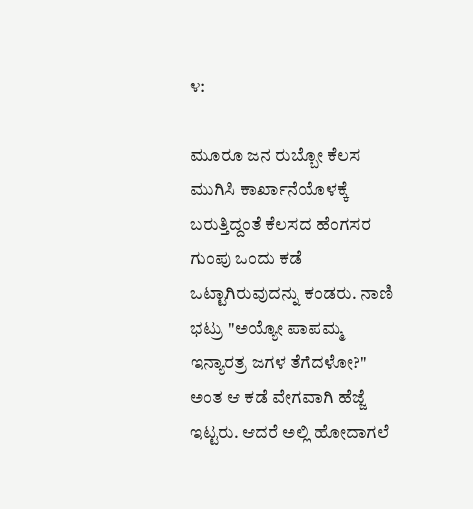೪:

ಮೂರೂ ಜನ ರುಬ್ಬೋ ಕೆಲಸ ಮುಗಿಸಿ ಕಾರ್ಖಾನೆಯೊಳಕ್ಕೆ ಬರುತ್ತಿದ್ದಂತೆ ಕೆಲಸದ ಹೆಂಗಸರ ಗುಂಪು ಒಂದು ಕಡೆ ಒಟ್ಟಾಗಿರುವುದನ್ನು ಕಂಡರು. ನಾಣಿ ಭಟ್ರು "ಅಯ್ಯೋ ಪಾಪಮ್ಮ ಇನ್ಯಾರತ್ರ ಜಗಳ ತೆಗೆದಳೋ?" ಅಂತ ಆ ಕಡೆ ವೇಗವಾಗಿ ಹೆಜ್ಜೆ ಇಟ್ಟರು. ಆದರೆ ಅಲ್ಲಿ ಹೋದಾಗಲೆ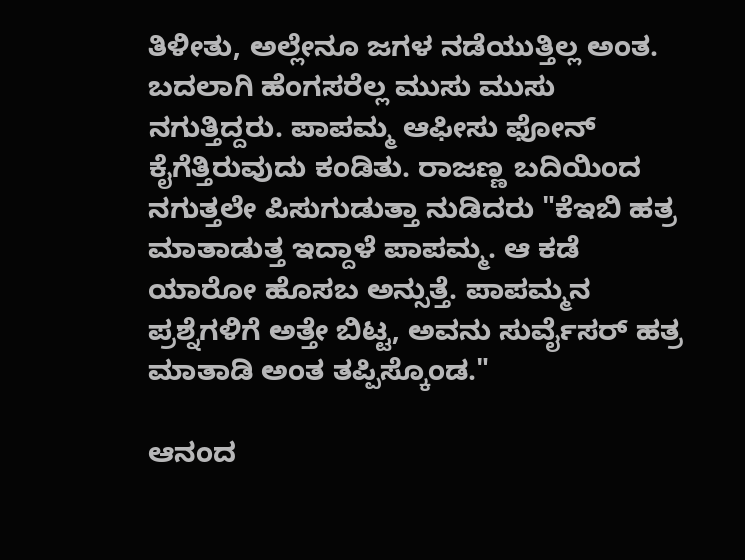ತಿಳೀತು, ಅಲ್ಲೇನೂ ಜಗಳ ನಡೆಯುತ್ತಿಲ್ಲ ಅಂತ. ಬದಲಾಗಿ ಹೆಂಗಸರೆಲ್ಲ ಮುಸು ಮುಸು ನಗುತ್ತಿದ್ದರು. ಪಾಪಮ್ಮ ಆಫೀಸು ಫೋನ್ ಕೈಗೆತ್ತಿರುವುದು ಕಂಡಿತು. ರಾಜಣ್ಣ ಬದಿಯಿಂದ ನಗುತ್ತಲೇ ಪಿಸುಗುಡುತ್ತಾ ನುಡಿದರು "ಕೆಇಬಿ ಹತ್ರ ಮಾತಾಡುತ್ತ ಇದ್ದಾಳೆ ಪಾಪಮ್ಮ. ಆ ಕಡೆ ಯಾರೋ ಹೊಸಬ ಅನ್ಸುತ್ತೆ. ಪಾಪಮ್ಮನ ಪ್ರಶ್ನೆಗಳಿಗೆ ಅತ್ತೇ ಬಿಟ್ಟ, ಅವನು ಸುರ್ವೈಸರ್ ಹತ್ರ ಮಾತಾಡಿ ಅಂತ ತಪ್ಪಿಸ್ಕೊಂಡ."

ಆನಂದ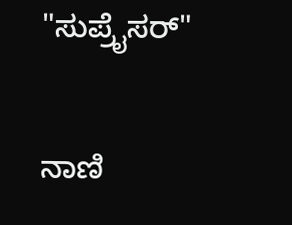"ಸುಪ್ರೈಸರ್"

ನಾಣಿ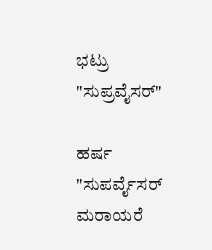ಭಟ್ರು "ಸುಪ್ರವೈಸರ್"

ಹರ್ಷ "ಸುಪರ್ವೈಸರ್ ಮರಾಯರೆ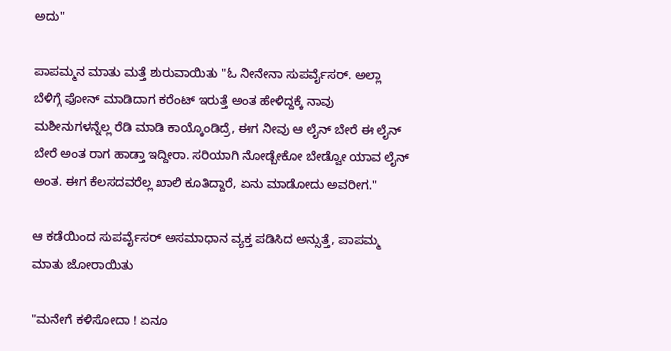ಅದು"

ಪಾಪಮ್ಮನ ಮಾತು ಮತ್ತೆ ಶುರುವಾಯಿತು "ಓ ನೀನೇನಾ ಸುಪರ್ವೈಸರ್. ಅಲ್ಲಾ ಬೆಳಿಗ್ಗೆ ಫೋನ್ ಮಾಡಿದಾಗ ಕರೆಂಟ್ ಇರುತ್ತೆ ಅಂತ ಹೇಳಿದ್ದಕ್ಕೆ ನಾವು ಮಶೀನುಗಳನ್ನೆಲ್ಲ ರೆಡಿ ಮಾಡಿ ಕಾಯ್ಕೊಂಡಿದ್ರೆ, ಈಗ ನೀವು ಆ ಲೈನ್ ಬೇರೆ ಈ ಲೈನ್ ಬೇರೆ ಅಂತ ರಾಗ ಹಾಡ್ತಾ ಇದ್ದೀರಾ. ಸರಿಯಾಗಿ ನೋಡ್ಬೇಕೋ ಬೇಡ್ವೋ ಯಾವ ಲೈನ್ ಅಂತ. ಈಗ ಕೆಲಸದವರೆಲ್ಲ ಖಾಲಿ ಕೂತಿದ್ದಾರೆ, ಏನು ಮಾಡೋದು ಅವರೀಗ."

ಆ ಕಡೆಯಿಂದ ಸುಪರ್ವೈಸರ್ ಅಸಮಾಧಾನ ವ್ಯಕ್ತ ಪಡಿಸಿದ ಅನ್ಸುತ್ತೆ, ಪಾಪಮ್ಮ ಮಾತು ಜೋರಾಯಿತು

"ಮನೇಗೆ ಕಳಿಸೋದಾ ! ಏನೂ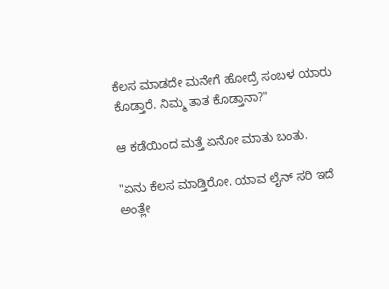ಕೆಲಸ ಮಾಡದೇ ಮನೇಗೆ ಹೋದ್ರೆ ಸಂಬಳ ಯಾರು ಕೊಡ್ತಾರೆ. ನಿಮ್ಮ ತಾತ ಕೊಡ್ತಾನಾ?"

ಆ ಕಡೆಯಿಂದ ಮತ್ತೆ ಏನೋ ಮಾತು ಬಂತು.

"ಏನು ಕೆಲಸ ಮಾಡ್ತಿರೋ. ಯಾವ ಲೈನ್ ಸರಿ ಇದೆ ಅಂತ್ಲೇ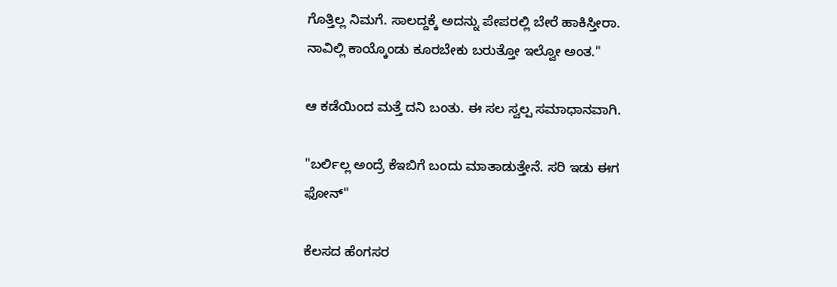ಗೊತ್ತಿಲ್ಲ ನಿಮಗೆ. ಸಾಲದ್ದಕ್ಕೆ ಅದನ್ನು ಪೇಪರಲ್ಲಿ ಬೇರೆ ಹಾಕಿಸ್ತೀರಾ. ನಾವಿಲ್ಲಿ ಕಾಯ್ಕೊಂಡು ಕೂರಬೇಕು ಬರುತ್ತೋ ಇಲ್ವೋ ಅಂತ."

ಆ ಕಡೆಯಿಂದ ಮತ್ತೆ ದನಿ ಬಂತು. ಈ ಸಲ ಸ್ವಲ್ಪ ಸಮಾಧಾನವಾಗಿ.

"ಬರ್ಲಿಲ್ಲ ಅಂದ್ರೆ ಕೆಇಬಿಗೆ ಬಂದು ಮಾತಾಡುತ್ತೇನೆ. ಸರಿ ಇಡು ಈಗ ಫೋನ್"

ಕೆಲಸದ ಹೆಂಗಸರ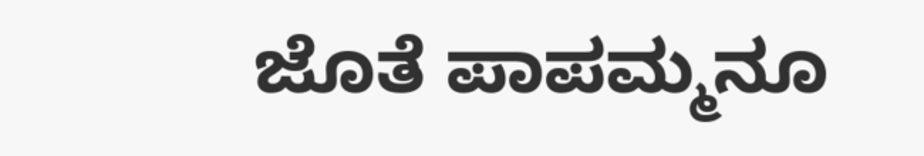ಜೊತೆ ಪಾಪಮ್ಮನೂ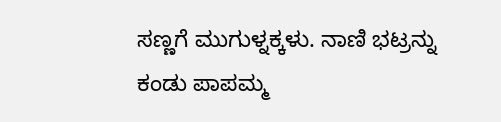ಸಣ್ಣಗೆ ಮುಗುಳ್ನಕ್ಕಳು. ನಾಣಿ ಭಟ್ರನ್ನು ಕಂಡು ಪಾಪಮ್ಮ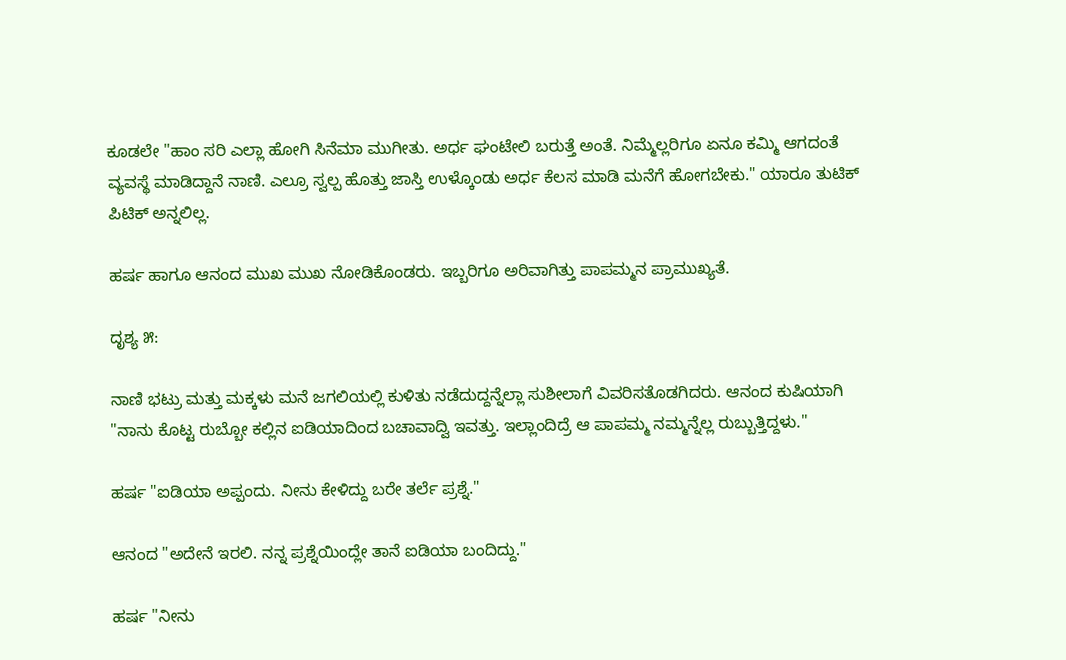ಕೂಡಲೇ "ಹಾಂ ಸರಿ ಎಲ್ಲಾ ಹೋಗಿ ಸಿನೆಮಾ ಮುಗೀತು. ಅರ್ಧ ಘಂಟೇಲಿ ಬರುತ್ತೆ ಅಂತೆ. ನಿಮ್ಮೆಲ್ಲರಿಗೂ ಏನೂ ಕಮ್ಮಿ ಆಗದಂತೆ ವ್ಯವಸ್ಥೆ ಮಾಡಿದ್ದಾನೆ ನಾಣಿ. ಎಲ್ರೂ ಸ್ವಲ್ಪ ಹೊತ್ತು ಜಾಸ್ತಿ ಉಳ್ಕೊಂಡು ಅರ್ಧ ಕೆಲಸ ಮಾಡಿ ಮನೆಗೆ ಹೋಗಬೇಕು." ಯಾರೂ ತುಟಿಕ್ ಪಿಟಿಕ್ ಅನ್ನಲಿಲ್ಲ.

ಹರ್ಷ ಹಾಗೂ ಆನಂದ ಮುಖ ಮುಖ ನೋಡಿಕೊಂಡರು. ಇಬ್ಬರಿಗೂ ಅರಿವಾಗಿತ್ತು ಪಾಪಮ್ಮನ ಪ್ರಾಮುಖ್ಯತೆ.

ದೃಶ್ಯ ೫:

ನಾಣಿ ಭಟ್ರು ಮತ್ತು ಮಕ್ಕಳು ಮನೆ ಜಗಲಿಯಲ್ಲಿ ಕುಳಿತು ನಡೆದುದ್ದನ್ನೆಲ್ಲಾ ಸುಶೀಲಾಗೆ ವಿವರಿಸತೊಡಗಿದರು. ಆನಂದ ಕುಷಿಯಾಗಿ "ನಾನು ಕೊಟ್ಟ ರುಬ್ಬೋ ಕಲ್ಲಿನ ಐಡಿಯಾದಿಂದ ಬಚಾವಾದ್ವಿ ಇವತ್ತು. ಇಲ್ಲಾಂದಿದ್ರೆ ಆ ಪಾಪಮ್ಮ ನಮ್ಮನ್ನೆಲ್ಲ ರುಬ್ಬುತ್ತಿದ್ದಳು."

ಹರ್ಷ "ಐಡಿಯಾ ಅಪ್ಪಂದು. ನೀನು ಕೇಳಿದ್ದು ಬರೇ ತರ್ಲೆ ಪ್ರಶ್ನೆ."

ಆನಂದ "ಅದೇನೆ ಇರಲಿ. ನನ್ನ ಪ್ರಶ್ನೆಯಿಂದ್ಲೇ ತಾನೆ ಐಡಿಯಾ ಬಂದಿದ್ದು."

ಹರ್ಷ "ನೀನು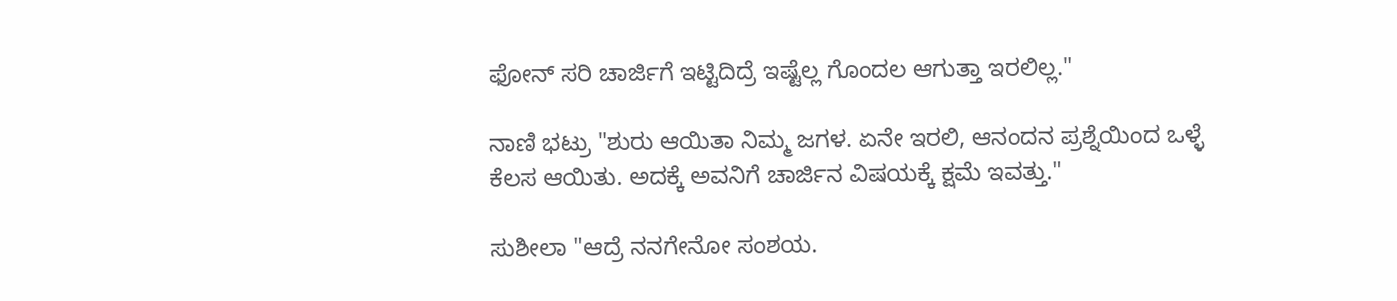ಫೋನ್ ಸರಿ ಚಾರ್ಜಿಗೆ ಇಟ್ಟಿದಿದ್ರೆ ಇಷ್ಟೆಲ್ಲ ಗೊಂದಲ ಆಗುತ್ತಾ ಇರಲಿಲ್ಲ."

ನಾಣಿ ಭಟ್ರು "ಶುರು ಆಯಿತಾ ನಿಮ್ಮ ಜಗಳ. ಏನೇ ಇರಲಿ, ಆನಂದನ ಪ್ರಶ್ನೆಯಿಂದ ಒಳ್ಳೆ ಕೆಲಸ ಆಯಿತು. ಅದಕ್ಕೆ ಅವನಿಗೆ ಚಾರ್ಜಿನ ವಿಷಯಕ್ಕೆ ಕ್ಷಮೆ ಇವತ್ತು."

ಸುಶೀಲಾ "ಆದ್ರೆ ನನಗೇನೋ ಸಂಶಯ.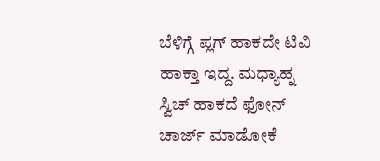ಬೆಳಿಗ್ಗೆ ಪ್ಲಗ್ ಹಾಕದೇ ಟಿವಿ ಹಾಕ್ತಾ ಇದ್ದ. ಮಧ್ಯಾಹ್ನ ಸ್ವಿಚ್ ಹಾಕದೆ ಫೋನ್ ಚಾರ್ಜ್ ಮಾಡೋಕೆ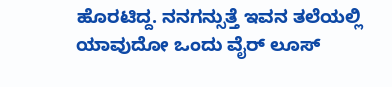ಹೊರಟಿದ್ದ. ನನಗನ್ಸುತ್ತೆ ಇವನ ತಲೆಯಲ್ಲಿ ಯಾವುದೋ ಒಂದು ವೈರ್ ಲೂಸ್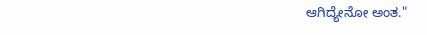ಆಗಿದ್ಯೇನೋ ಅಂತ."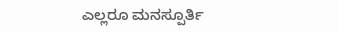ಎಲ್ಲರೂ ಮನಸ್ಪೂರ್ತಿ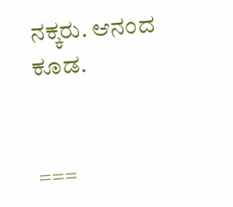ನಕ್ಕರು. ಆನಂದ ಕೂಡ.


===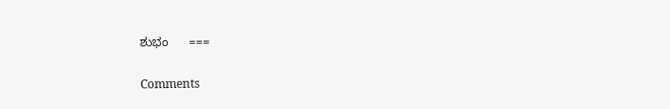ಶುಭಂ      ===

Comments